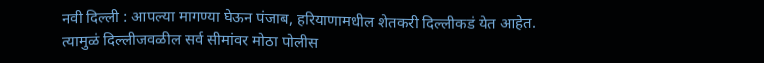नवी दिल्ली : आपल्या मागण्या घेऊन पंजाब, हरियाणामधील शेतकरी दिल्लीकडं येत आहेत. त्यामुळं दिल्लीजवळील सर्व सीमांवर मोठा पोलीस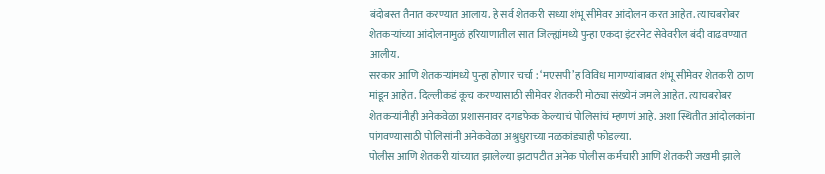बंदोबस्त तैनात करण्यात आलाय. हे सर्व शेतकरी सध्या शंभू सीमेवर आंदोलन करत आहेत. त्याचबरोबर शेतकऱ्यांच्या आंदोलनामुळं हरियाणातील सात जिल्ह्यांमध्ये पुन्हा एकदा इंटरनेट सेवेवरील बंदी वाढवण्यात आलीय.
सरकार आणि शेतकऱ्यांमध्ये पुन्हा होणार चर्चा : ‘मएसपी’ह विविध मागण्यांबाबत शंभू सीमेवर शेतकरी ठाण मांडून आहेत. दिल्लीकडं कूच करण्यासाठी सीमेवर शेतकरी मोठ्या संख्येनं जमले आहेत. त्याचबरोबर शेतकऱ्यांनीही अनेकवेळा प्रशासनावर दगडफेक केल्याचं पोलिसांचं म्हणणं आहे. अशा स्थितीत आंदोलकांना पांगवण्यासाठी पोलिसांनी अनेकवेळा अश्रुधुराच्या नळकांड्याही फोडल्या.
पोलीस आणि शेतकरी यांच्यात झालेल्या झटापटीत अनेक पोलीस कर्मचारी आणि शेतकरी जखमी झाले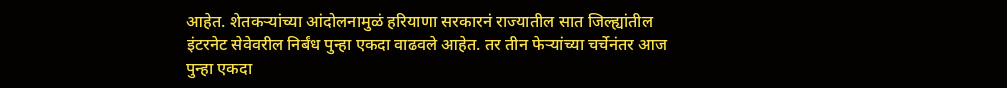आहेत. शेतकऱ्यांच्या आंदोलनामुळं हरियाणा सरकारनं राज्यातील सात जिल्ह्यांतील इंटरनेट सेवेवरील निर्बंध पुन्हा एकदा वाढवले आहेत. तर तीन फेऱ्यांच्या चर्चेनंतर आज पुन्हा एकदा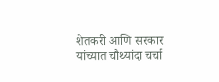शेतकरी आणि सरकार यांच्यात चौथ्यांदा चर्चा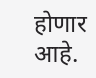होणार आहे.